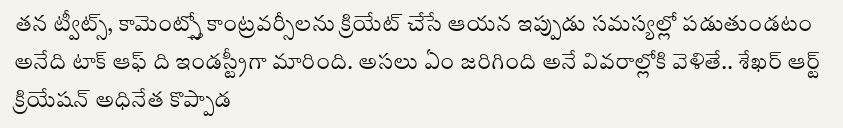తన ట్వీట్స్, కామెంట్స్తో కాంట్రవర్సీలను క్రియేట్ చేసే ఆయన ఇప్పుడు సమస్యల్లో పడుతుండటం అనేది టాక్ ఆఫ్ ది ఇండస్ట్రీగా మారింది. అసలు ఏం జరిగింది అనే వివరాల్లోకి వెళితే.. శేఖర్ ఆర్ట్ క్రియేషన్ అధినేత కొప్పాడ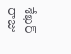శేఖర్ రాజు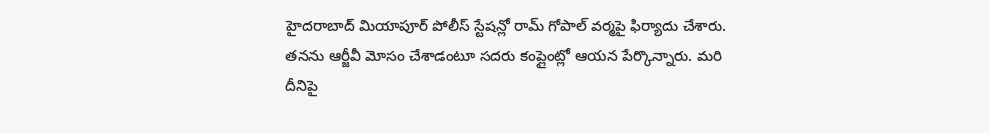హైదరాబాద్ మియాపూర్ పోలీస్ స్టేషన్లో రామ్ గోపాల్ వర్మపై ఫిర్యాదు చేశారు. తనను ఆర్జీవీ మోసం చేశాడంటూ సదరు కంప్లైంట్లో ఆయన పేర్కొన్నారు. మరి దీనిపై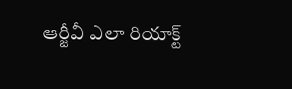ఆర్జీవీ ఎలా రియాక్ట్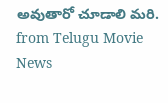అవుతారో చూడాలి మరి.
from Telugu Movie News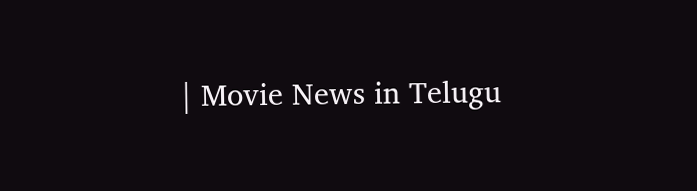| Movie News in Telugu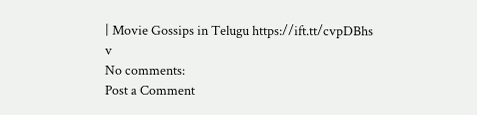| Movie Gossips in Telugu https://ift.tt/cvpDBhs
v
No comments:
Post a Comment